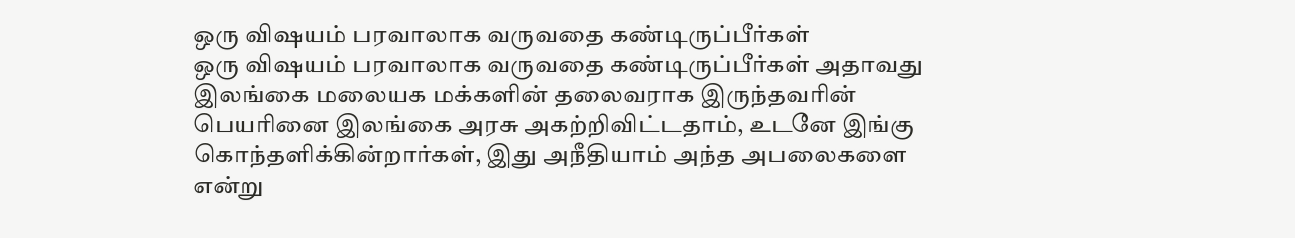ஒரு விஷயம் பரவாலாக வருவதை கண்டிருப்பீர்கள்
ஒரு விஷயம் பரவாலாக வருவதை கண்டிருப்பீர்கள் அதாவது இலங்கை மலையக மக்களின் தலைவராக இருந்தவரின் பெயரினை இலங்கை அரசு அகற்றிவிட்டதாம், உடனே இங்கு கொந்தளிக்கின்றார்கள், இது அநீதியாம் அந்த அபலைகளை என்று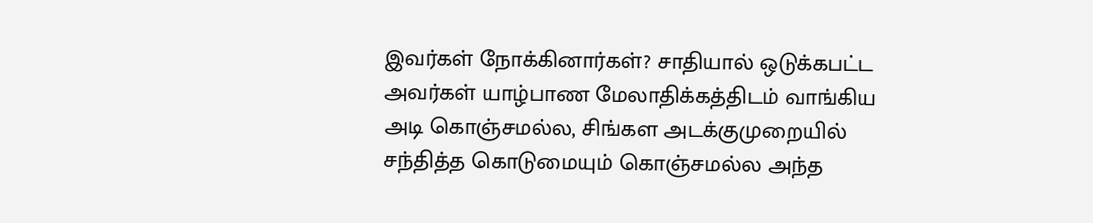இவர்கள் நோக்கினார்கள்? சாதியால் ஒடுக்கபட்ட அவர்கள் யாழ்பாண மேலாதிக்கத்திடம் வாங்கிய அடி கொஞ்சமல்ல, சிங்கள அடக்குமுறையில் சந்தித்த கொடுமையும் கொஞ்சமல்ல அந்த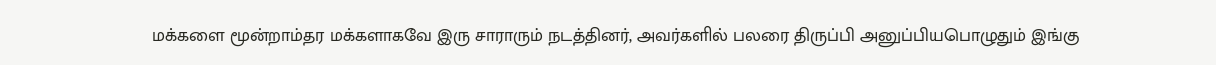மக்களை மூன்றாம்தர மக்களாகவே இரு சாராரும் நடத்தினர், அவர்களில் பலரை திருப்பி அனுப்பியபொழுதும் இங்கு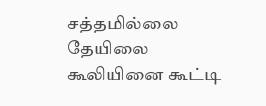சத்தமில்லை தேயிலை கூலியினை கூட்டி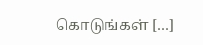கொடுங்கள் […]